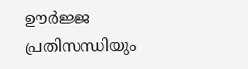ഊർജ്ജ പ്രതിസന്ധിയും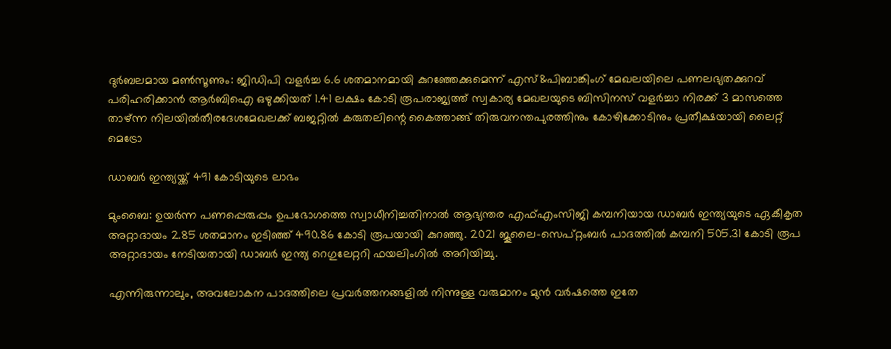ദുർബലമായ മൺസൂണും: ജിഡിപി വളർച്ച 6.6 ശതമാനമായി കുറഞ്ഞേക്കുമെന്ന് എസ്&പിബാങ്കിംഗ് മേഖലയിലെ പണലഭ്യതക്കുറവ് പരിഹരിക്കാൻ ആർബിഐ ഒഴുക്കിയത് 1.41 ലക്ഷം കോടി രൂപരാജ്യത്ത് സ്വകാര്യ മേഖലയുടെ ബിസിനസ് വളർച്ചാ നിരക്ക് 3 മാസത്തെ താഴ്ന്ന നിലയിൽതീരദേശമേഖലക്ക് ബജറ്റിൽ കരുതലിന്റെ കൈത്താങ്ങ് തിരുവനന്തപുരത്തിനും കോഴിക്കോടിനും പ്രതീക്ഷയായി ലൈറ്റ് മെട്രോ

ഡാബർ ഇന്ത്യയ്ക്ക് 491 കോടിയുടെ ലാഭം

മുംബൈ: ഉയർന്ന പണപ്പെരുപ്പം ഉപഭോഗത്തെ സ്വാധീനിച്ചതിനാൽ ആഭ്യന്തര എഫ്എംസിജി കമ്പനിയായ ഡാബർ ഇന്ത്യയുടെ ഏകീകൃത അറ്റാദായം 2.85 ശതമാനം ഇടിഞ്ഞ് 490.86 കോടി രൂപയായി കുറഞ്ഞു. 2021 ജൂലൈ-സെപ്റ്റംബർ പാദത്തിൽ കമ്പനി 505.31 കോടി രൂപ അറ്റാദായം നേടിയതായി ഡാബർ ഇന്ത്യ റെഗുലേറ്ററി ഫയലിംഗിൽ അറിയിച്ചു.

എന്നിരുന്നാലും, അവലോകന പാദത്തിലെ പ്രവർത്തനങ്ങളിൽ നിന്നുള്ള വരുമാനം മുൻ വർഷത്തെ ഇതേ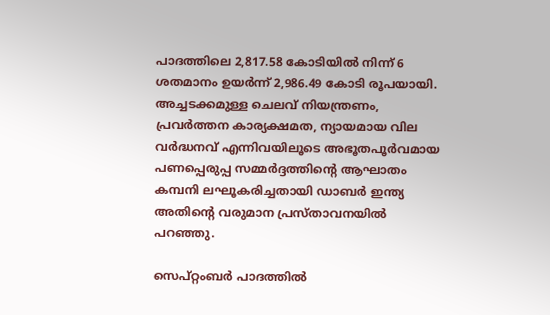പാദത്തിലെ 2,817.58 കോടിയിൽ നിന്ന് 6 ശതമാനം ഉയർന്ന് 2,986.49 കോടി രൂപയായി. അച്ചടക്കമുള്ള ചെലവ് നിയന്ത്രണം, പ്രവർത്തന കാര്യക്ഷമത, ന്യായമായ വില വർദ്ധനവ് എന്നിവയിലൂടെ അഭൂതപൂർവമായ പണപ്പെരുപ്പ സമ്മർദ്ദത്തിന്റെ ആഘാതം കമ്പനി ലഘൂകരിച്ചതായി ഡാബർ ഇന്ത്യ അതിന്റെ വരുമാന പ്രസ്താവനയിൽ പറഞ്ഞു.

സെപ്റ്റംബർ പാദത്തിൽ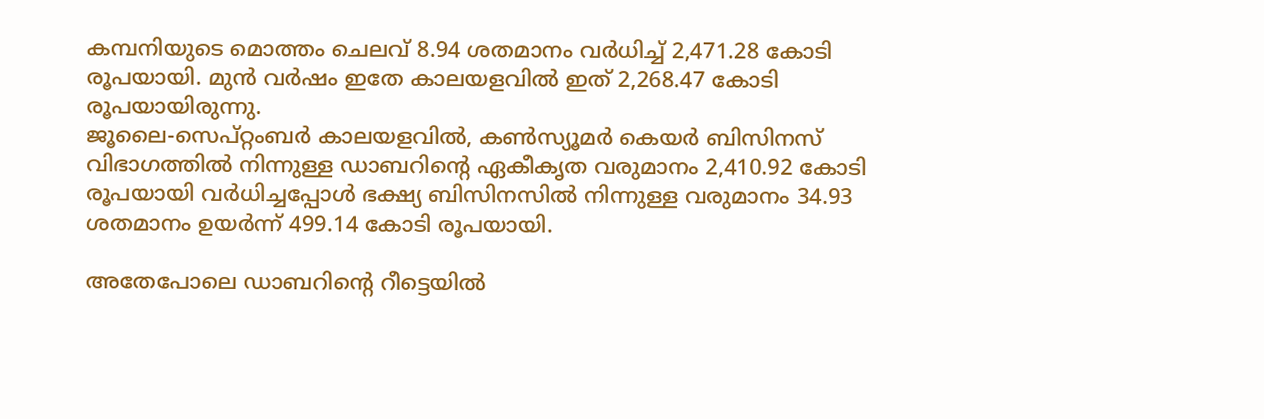കമ്പനിയുടെ മൊത്തം ചെലവ് 8.94 ശതമാനം വർധിച്ച് 2,471.28 കോടി രൂപയായി. മുൻ വർഷം ഇതേ കാലയളവിൽ ഇത് 2,268.47 കോടി രൂപയായിരുന്നു.
ജൂലൈ-സെപ്റ്റംബർ കാലയളവിൽ, കൺസ്യൂമർ കെയർ ബിസിനസ് വിഭാഗത്തിൽ നിന്നുള്ള ഡാബറിന്റെ ഏകീകൃത വരുമാനം 2,410.92 കോടി രൂപയായി വർധിച്ചപ്പോൾ ഭക്ഷ്യ ബിസിനസിൽ നിന്നുള്ള വരുമാനം 34.93 ശതമാനം ഉയർന്ന് 499.14 കോടി രൂപയായി.

അതേപോലെ ഡാബറിന്റെ റീട്ടെയിൽ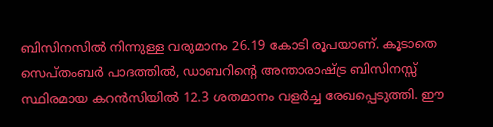ബിസിനസിൽ നിന്നുള്ള വരുമാനം 26.19 കോടി രൂപയാണ്. കൂടാതെ സെപ്തംബർ പാദത്തിൽ, ഡാബറിന്റെ അന്താരാഷ്ട്ര ബിസിനസ്സ് സ്ഥിരമായ കറൻസിയിൽ 12.3 ശതമാനം വളർച്ച രേഖപ്പെടുത്തി. ഈ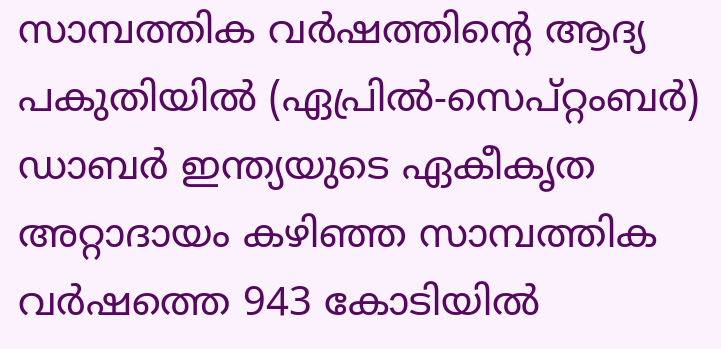സാമ്പത്തിക വർഷത്തിന്റെ ആദ്യ പകുതിയിൽ (ഏപ്രിൽ-സെപ്റ്റംബർ) ഡാബർ ഇന്ത്യയുടെ ഏകീകൃത അറ്റാദായം കഴിഞ്ഞ സാമ്പത്തിക വർഷത്തെ 943 കോടിയിൽ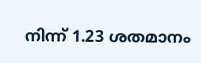നിന്ന് 1.23 ശതമാനം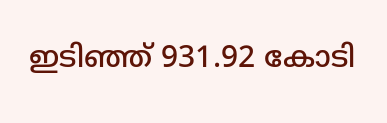ഇടിഞ്ഞ് 931.92 കോടി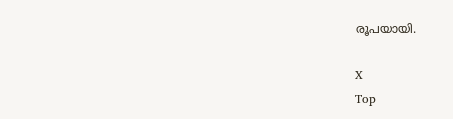രൂപയായി.

X
Top